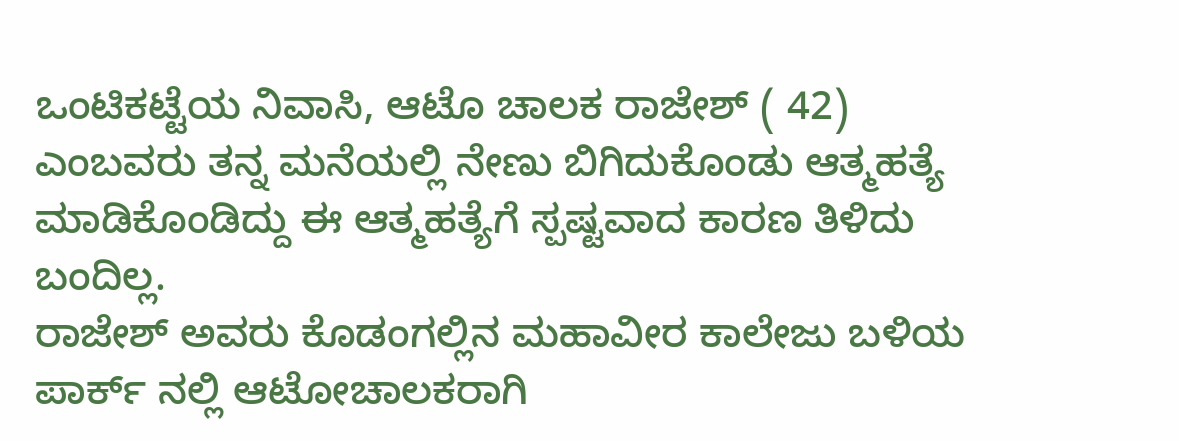ಒಂಟಿಕಟ್ಟೆಯ ನಿವಾಸಿ, ಆಟೊ ಚಾಲಕ ರಾಜೇಶ್ ( 42) ಎಂಬವರು ತನ್ನ ಮನೆಯಲ್ಲಿ ನೇಣು ಬಿಗಿದುಕೊಂಡು ಆತ್ಮಹತ್ಯೆ ಮಾಡಿಕೊಂಡಿದ್ದು ಈ ಆತ್ಮಹತ್ಯೆಗೆ ಸ್ಪಷ್ಟವಾದ ಕಾರಣ ತಿಳಿದು ಬಂದಿಲ್ಲ.
ರಾಜೇಶ್ ಅವರು ಕೊಡಂಗಲ್ಲಿನ ಮಹಾವೀರ ಕಾಲೇಜು ಬಳಿಯ ಪಾರ್ಕ್ ನಲ್ಲಿ ಆಟೋಚಾಲಕರಾಗಿ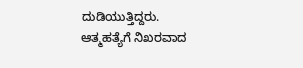ದುಡಿಯುತ್ತಿದ್ದರು.
ಆತ್ಮಹತ್ಯೆಗೆ ನಿಖರವಾದ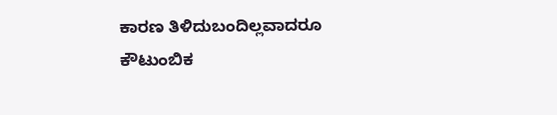ಕಾರಣ ತಿಳಿದುಬಂದಿಲ್ಲವಾದರೂ ಕೌಟುಂಬಿಕ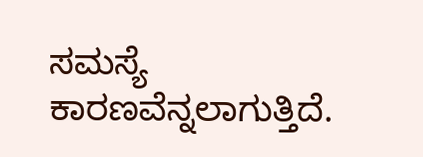ಸಮಸ್ಯೆ ಕಾರಣವೆನ್ನಲಾಗುತ್ತಿದೆ.